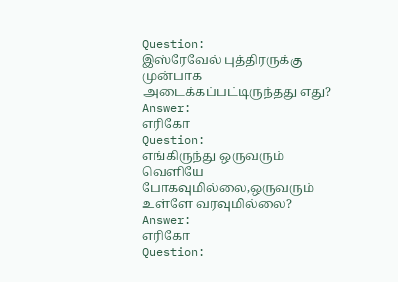Question:
இஸ்ரேவேல் புத்திரருக்கு முன்பாக அடைக்கப்பட்டிருந்தது எது?
Answer:
எரிகோ
Question:
எங்கிருந்து ஒருவரும் வெளியே போகவுமில்லை,ஒருவரும் உள்ளே வரவுமில்லை?
Answer:
எரிகோ
Question: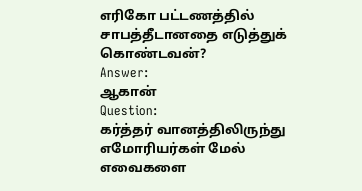எரிகோ பட்டணத்தில் சாபத்தீடானதை எடுத்துக் கொண்டவன்?
Answer:
ஆகான்
Question:
கர்த்தர் வானத்திலிருந்து எமோரியர்கள் மேல் எவைகளை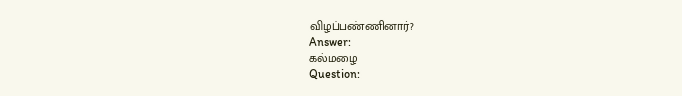விழப்பண்ணினார்?
Answer:
கல்மழை
Question: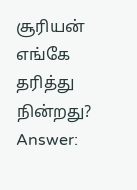சூரியன் எங்கே தரித்து நின்றது?
Answer: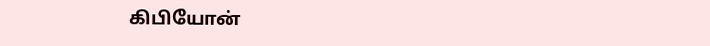கிபியோன்